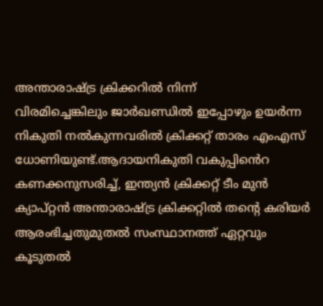അന്താരാഷ്ട്ര ക്രിക്കറിൽ നിന്ന് വിരമിച്ചെങ്കിലും ‍ജാ‍ർഖണ്ഡിൽ ഇപ്പോഴും ഉയ‍ർന്ന നികുതി നൽകുന്നവരിൽ ക്രിക്കറ്റ‍് താരം എംഎസ് ധോണിയുണ്ട്.ആദായനികുതി വകുപ്പിൻെറ കണക്കനുസരിച്ച്, ഇന്ത്യൻ ക്രിക്കറ്റ് ടീം മുൻ ക്യാപ്റ്റൻ അന്താരാഷ്ട്ര ക്രിക്കറ്റിൽ തന്റെ കരിയർ ആരംഭിച്ചതുമുതൽ സംസ്ഥാനത്ത് ഏറ്റവും കൂടുതൽ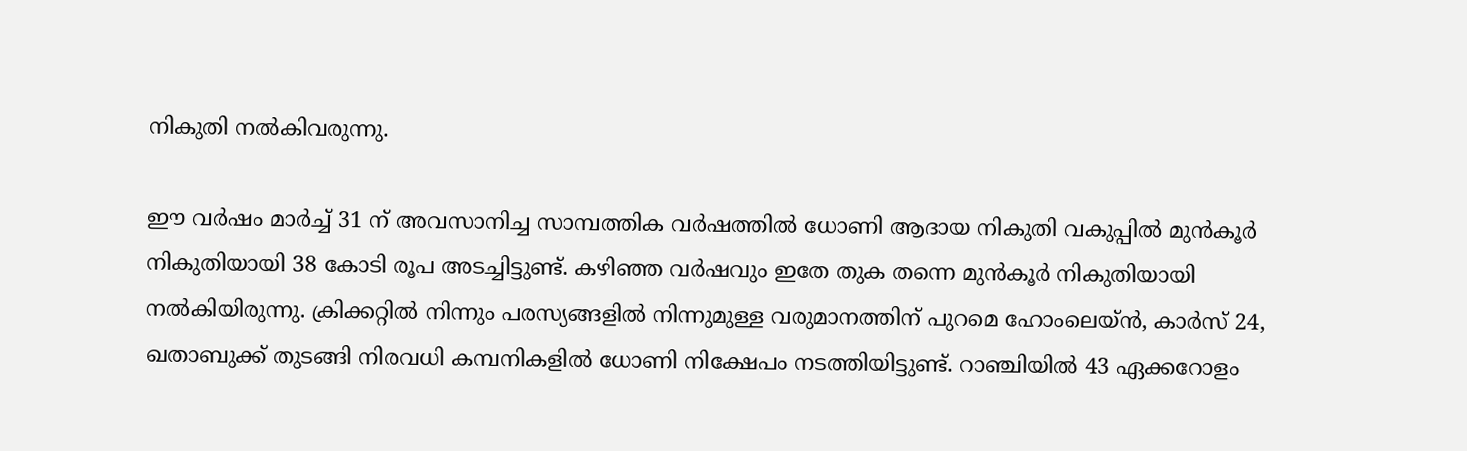നികുതി നൽകിവരുന്നു.

ഈ വർഷം മാർച്ച് 31 ന് അവസാനിച്ച സാമ്പത്തിക വർഷത്തിൽ ധോണി ആദായ നികുതി വകുപ്പിൽ മുൻകൂർ നികുതിയായി 38 കോടി രൂപ അടച്ചിട്ടുണ്ട്. കഴിഞ്ഞ വർഷവും ഇതേ തുക തന്നെ മുൻകൂർ നികുതിയായി നൽകിയിരുന്നു. ക്രിക്കറ്റിൽ നിന്നും പരസ്യങ്ങളിൽ നിന്നുമുള്ള വരുമാനത്തിന് പുറമെ ഹോംലെയ്ൻ, കാർസ് 24, ഖതാബുക്ക് തുടങ്ങി നിരവധി കമ്പനികളിൽ ധോണി നിക്ഷേപം നടത്തിയിട്ടുണ്ട്. റാഞ്ചിയിൽ 43 ഏക്കറോളം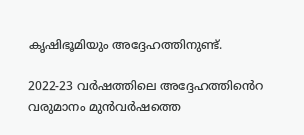കൃഷിഭൂമിയും അദ്ദേഹത്തിനുണ്ട്.

2022-23 വർഷത്തിലെ അദ്ദേഹത്തിൻെറ വരുമാനം മുൻവ‍ർഷത്തെ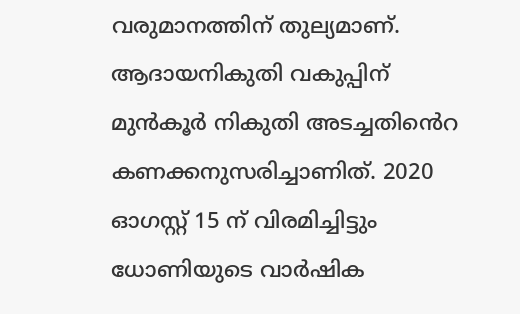വരുമാനത്തിന് തുല്യമാണ്. ആദായനികുതി വകുപ്പിന് മുൻകൂർ നികുതി അടച്ചതിൻെറ കണക്കനുസരിച്ചാണിത്. 2020 ഓഗസ്റ്റ് 15 ന് വിരമിച്ചിട്ടും ധോണിയുടെ വാർഷിക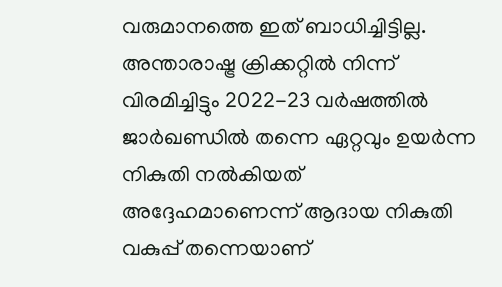വരുമാനത്തെ ഇത് ബാധിച്ചിട്ടില്ല. അന്താരാഷ്ട്ര ക്രിക്കറ്റിൽ നിന്ന് വിരമിച്ചിട്ടും 2022-23 വർഷത്തിൽ ജാർഖണ്ഡിൽ തന്നെ ഏറ്റവും ഉയർന്ന നികുതി നൽകിയത് അദ്ദേഹമാണെന്ന് ആദായ നികുതി വകുപ്പ് തന്നെയാണ്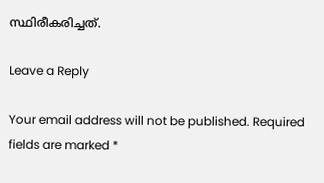സ്ഥിരീകരിച്ചത്.

Leave a Reply

Your email address will not be published. Required fields are marked *